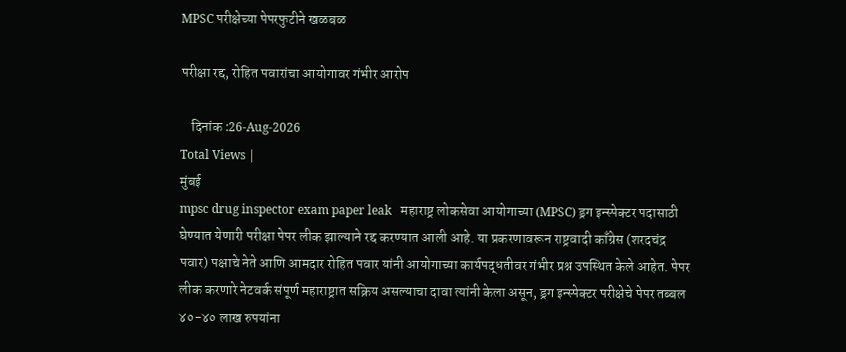MPSC परीक्षेच्या पेपरफुटीने खळबळ

परीक्षा रद्द, रोहित पवारांचा आयोगावर गंभीर आरोप

    दिनांक :26-Aug-2026
Total Views |
मुंबई
mpsc drug inspector exam paper leak   महाराष्ट्र लोकसेवा आयोगाच्या (MPSC) ड्रग इन्स्पेक्टर पदासाठी घेण्यात येणारी परीक्षा पेपर लीक झाल्याने रद्द करण्यात आली आहे. या प्रकरणावरून राष्ट्रवादी काँग्रेस (शरदचंद्र पवार) पक्षाचे नेते आणि आमदार रोहित पवार यांनी आयोगाच्या कार्यपद्धतीवर गंभीर प्रश्न उपस्थित केले आहेत. पेपर लीक करणारे नेटवर्क संपूर्ण महाराष्ट्रात सक्रिय असल्याचा दावा त्यांनी केला असून, ड्रग इन्स्पेक्टर परीक्षेचे पेपर तब्बल ४०-४० लाख रुपयांना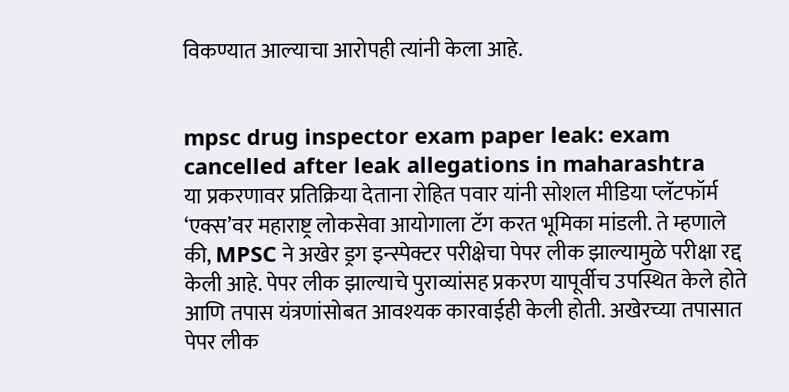विकण्यात आल्याचा आरोपही त्यांनी केला आहे.


mpsc drug inspector exam paper leak: exam cancelled after leak allegations in maharashtra
या प्रकरणावर प्रतिक्रिया देताना रोहित पवार यांनी सोशल मीडिया प्लॅटफॉर्म ‘एक्स’वर महाराष्ट्र लोकसेवा आयोगाला टॅग करत भूमिका मांडली. ते म्हणाले की, MPSC ने अखेर ड्रग इन्स्पेक्टर परीक्षेचा पेपर लीक झाल्यामुळे परीक्षा रद्द केली आहे. पेपर लीक झाल्याचे पुराव्यांसह प्रकरण यापूर्वीच उपस्थित केले होते आणि तपास यंत्रणांसोबत आवश्यक कारवाईही केली होती. अखेरच्या तपासात पेपर लीक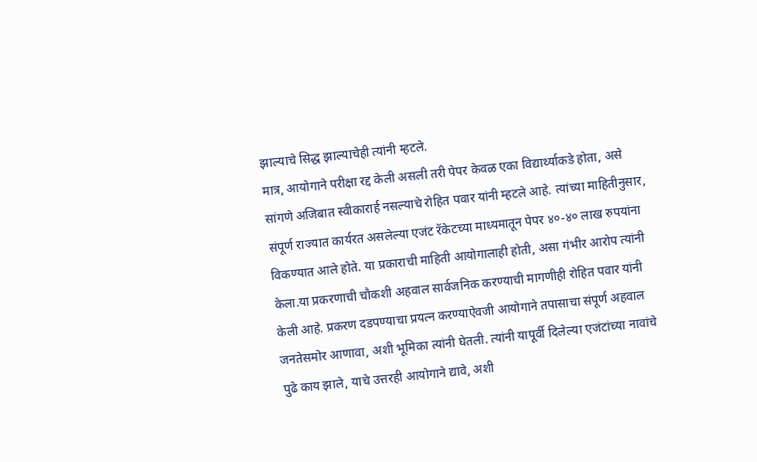झाल्याचे सिद्ध झाल्याचेही त्यांनी म्हटले.
मात्र, आयोगाने परीक्षा रद्द केली असली तरी पेपर केवळ एका विद्यार्थ्याकडे होता, असे सांगणे अजिबात स्वीकारार्ह नसल्याचे रोहित पवार यांनी म्हटले आहे. त्यांच्या माहितीनुसार, संपूर्ण राज्यात कार्यरत असलेल्या एजंट रॅकेटच्या माध्यमातून पेपर ४०-४० लाख रुपयांना विकण्यात आले होते. या प्रकाराची माहिती आयोगालाही होती, असा गंभीर आरोप त्यांनी केला.या प्रकरणाची चौकशी अहवाल सार्वजनिक करण्याची मागणीही रोहित पवार यांनी केली आहे. प्रकरण दडपण्याचा प्रयत्न करण्याऐवजी आयोगाने तपासाचा संपूर्ण अहवाल जनतेसमोर आणावा, अशी भूमिका त्यांनी घेतली. त्यांनी यापूर्वी दिलेल्या एजंटांच्या नावांचे पुढे काय झाले, याचे उत्तरही आयोगाने द्यावे, अशी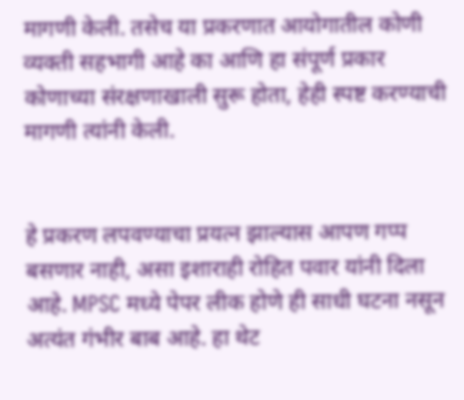मागणी केली. तसेच या प्रकरणात आयोगातील कोणी व्यक्ती सहभागी आहे का आणि हा संपूर्ण प्रकार कोणाच्या संरक्षणाखाली सुरू होता, हेही स्पष्ट करण्याची मागणी त्यांनी केली.


हे प्रकरण लपवण्याचा प्रयत्न झाल्यास आपण गप्प बसणार नाही, असा इशाराही रोहित पवार यांनी दिला आहे. MPSC मध्ये पेपर लीक होणे ही साधी घटना नसून अत्यंत गंभीर बाब आहे. हा थेट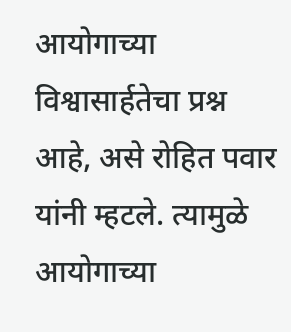आयोगाच्या विश्वासार्हतेचा प्रश्न आहे, असे रोहित पवार यांनी म्हटले. त्यामुळे आयोगाच्या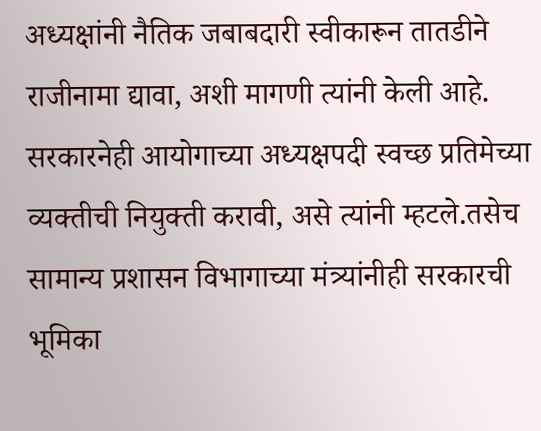अध्यक्षांनी नैतिक जबाबदारी स्वीकारून तातडीने राजीनामा द्यावा, अशी मागणी त्यांनी केली आहे. सरकारनेही आयोगाच्या अध्यक्षपदी स्वच्छ प्रतिमेच्या व्यक्तीची नियुक्ती करावी, असे त्यांनी म्हटले.तसेच सामान्य प्रशासन विभागाच्या मंत्र्यांनीही सरकारची भूमिका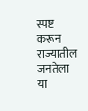स्पष्ट करून राज्यातील जनतेला या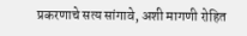प्रकरणाचे सत्य सांगावे, अशी मागणी रोहित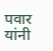पवार यांनी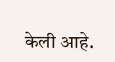केली आहे.